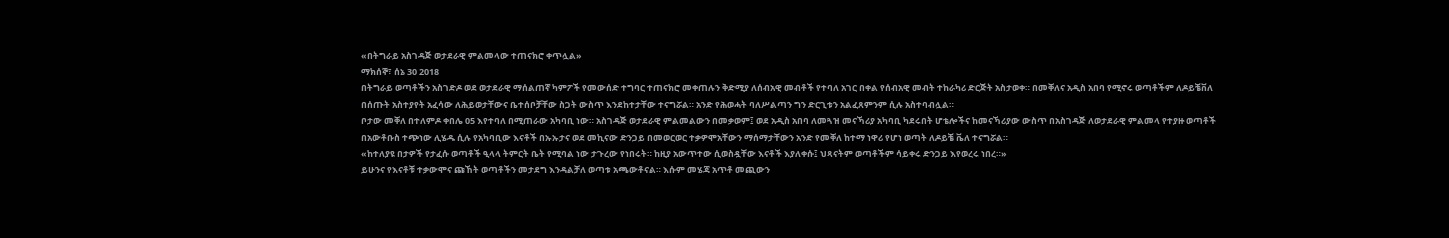«በትግራይ አስገዳጅ ወታደራዊ ምልመላው ተጠናክሮ ቀጥሏል»
ማክሰኞ፣ ሰኔ 30 2018
በትግራይ ወጣቶችን አስገድዶ ወደ ወታደራዊ ማሰልጠኛ ካምፖች የመውሰድ ተግባር ተጠናክሮ መቀጠሉን ቅድሚያ ለሰብአዊ መብቶች የተባለ አገር በቀል የሰብአዊ መብት ተከራካሪ ድርጅት አስታወቀ። በመቐለና አዲስ አበባ የሚኖሩ ወጣቶችም ለዶይቼቨለ በሰጡት አስተያየት አፈሳው ለሕይወታቸውና ቤተሰቦቻቸው ስጋት ውስጥ እንደከተታቸው ተናግሯል። አንድ የሕወሓት ባለሥልጣን ግን ድርጊቱን አልፈጸምንም ሲሉ አስተባብሏል።
ቦታው መቐለ በተለምዶ ቀበሌ 05 እየተባለ በሚጠራው አካባቢ ነው። አስገዳጅ ወታደራዊ ምልመልውን በመቃወም፤ ወደ አዲስ አበባ ለመጓዝ መናኻሪያ አካባቢ ካደሩበት ሆቴሎችና ከመናኻሪያው ውስጥ በአስገዳጅ ለወታደራዊ ምልመላ የተያዙ ወጣቶች በአውቶቡስ ተጭነው ሊሄዱ ሲሉ የአካባቢው እናቶች በኡኡታና ወደ መኪናው ድንጋይ በመወርወር ተቃዎሞአቸውን ማሰማታቸውን አንድ የመቐለ ከተማ ነዋሪ የሆነ ወጣት ለዶይቼ ቬለ ተናግሯል።
«ከተለያዩ በታዎች የታፈሱ ወጣቶች ዒላላ ትምርት ቤት የሚባል ነው ታጉረው የነበሩት። ከዚያ አውጥተው ሲወስዷቸው እናቶች እያለቀሱ፤ ህጻናትም ወጣቶችም ሳይቀሩ ድንጋይ እየወረሩ ነበረ።»
ይሁንና የእናቶቹ ተቃውሞና ጩኸት ወጣቶችን መታደግ እንዳልቻለ ወጣቱ አጫውቶናል። እሱም መሄጃ አጥቶ መጪውን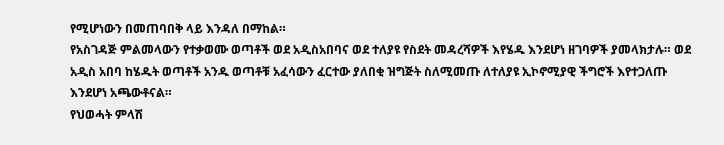የሚሆነውን በመጠባበቅ ላይ እንዳለ በማከል።
የአስገዳጅ ምልመላውን የተቃወሙ ወጣቶች ወደ አዲስአበባና ወደ ተለያዩ የስደት መዳረሻዎች እየሄዱ እንደሆነ ዘገባዎች ያመላክታሉ። ወደ አዲስ አበባ ከሄዱት ወጣቶች አንዱ ወጣቶቹ አፈሳውን ፈርተው ያለበቂ ዝግጅት ስለሚመጡ ለተለያዩ ኢኮኖሚያዊ ችግሮች እየተጋለጡ እንደሆነ አጫውቶናል።
የህወሓት ምላሽ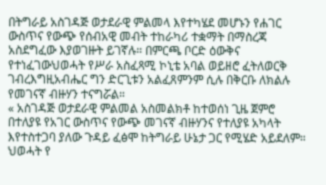በትግራይ አስገዳጅ ወታደራዊ ምልመላ እየተካሄደ መሆኑን የሐገር ውስጥና የውጭ የሰብአዊ መብት ተከራካሪ ተቋማት በማስረጃ አስደግፈው እያወገዙት ይገኛሉ። በምርጫ ቦርድ ዕውቅና የተነፈገውህወሓት የሥራ አስፈጻሚ ኮኒቴ አባል ወይዘሮ ፈትለወርቅ ገብረእግዚአብሔር ግን ድርጊቱን አልፈጸምንም ሲሉ በቅርቡ ለክልሉ የመገናኛ ብዙሃን ተናግሯል።
« አስገዳጅ ወታደራዊ ምልመል አስመልክቶ ከተወሰነ ጊዜ ጀምሮ በተለያዩ የአገር ውስጥና የውጭ መገናኛ ብዙሃንና የተለያዩ አካላት እየተስተጋባ ያለው ጉዳይ ፈፅሞ ከትግራይ ሁኔታ ጋር የሚሄድ አይደለም። ህወሓት የ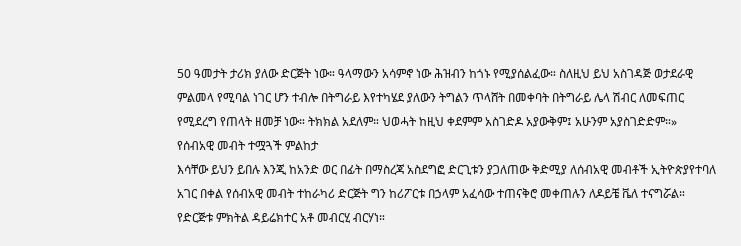50 ዓመታት ታሪክ ያለው ድርጅት ነው። ዓላማውን አሳምኖ ነው ሕዝብን ከጎኑ የሚያሰልፈው። ስለዚህ ይህ አስገዳጅ ወታደራዊ ምልመላ የሚባል ነገር ሆን ተብሎ በትግራይ እየተካሄደ ያለውን ትግልን ጥላሸት በመቀባት በትግራይ ሌላ ሽብር ለመፍጠር የሚደረግ የጠላት ዘመቻ ነው። ትክክል አደለም። ህወሓት ከዚህ ቀደምም አስገድዶ አያውቅም፤ አሁንም አያስገድድም።»
የሰብአዊ መብት ተሟጓች ምልከታ
እሳቸው ይህን ይበሉ እንጂ ከአንድ ወር በፊት በማስረጃ አስደግፎ ድርጊቱን ያጋለጠው ቅድሚያ ለሰብአዊ መብቶች ኢትዮጵያየተባለ አገር በቀል የሰብአዊ መብት ተከራካሪ ድርጅት ግን ከሪፖርቱ በኃላም አፈሳው ተጠናቅሮ መቀጠሉን ለዶይቼ ቬለ ተናግሯል። የድርጅቱ ምክትል ዳይሬክተር አቶ መብርሂ ብርሃነ።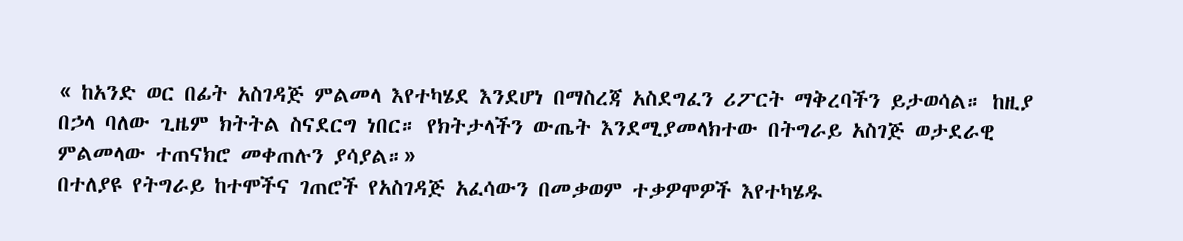« ከአንድ ወር በፊት አስገዳጅ ምልመላ እየተካሄደ እንደሆነ በማስረጃ አስደግፈን ሪፖርት ማቅረባችን ይታወሳል። ከዚያ በኃላ ባለው ጊዜም ክትትል ስናደርግ ነበር። የክትታላችን ውጤት እንደሚያመላክተው በትግራይ አስገጅ ወታደራዊ ምልመላው ተጠናክሮ መቀጠሉን ያሳያል።»
በተለያዩ የትግራይ ከተሞችና ገጠሮች የአስገዳጅ አፈሳውን በመቃወም ተቃዎሞዎች እየተካሄዱ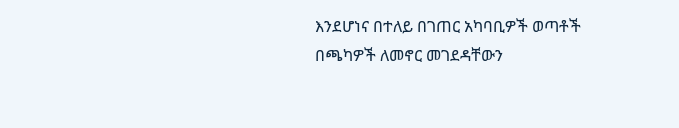እንደሆነና በተለይ በገጠር አካባቢዎች ወጣቶች በጫካዎች ለመኖር መገደዳቸውን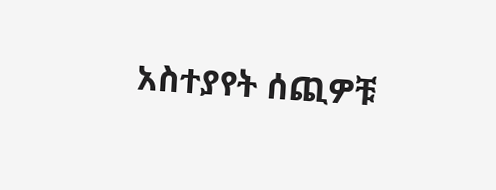አስተያየት ሰጪዎቹ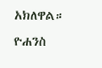አክለዋል።
ዮሐንስ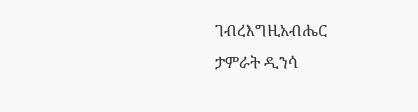ገብረእግዚአብሔር
ታምራት ዲንሳ